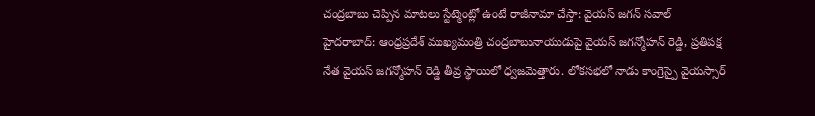చంద్రబాబు చెప్పిన మాటలు స్టేట్మెంట్లో ఉంటే రాజీనామా చేస్తా: వైయస్ జగన్ సవాల్
హైదరాబాద్: ఆంధ్రప్రదేశ్ ముఖ్యమంత్రి చంద్రబాబునాయుడుపై వైయస్ జగన్మోహన్ రెడ్డి, ప్రతిపక్ష నేత వైయస్ జగన్మోహన్ రెడ్డి తీవ్ర స్థాయిలో ధ్వజమెత్తారు. లోకసభలో నాడు కాంగ్రెస్పై వైయస్సార్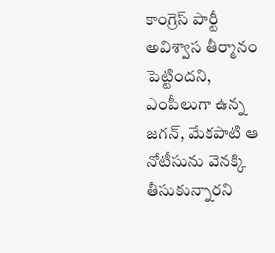కాంగ్రెస్ పార్టీ అవిశ్వాస తీర్మానం పెట్టిందని, ఎంపీలుగా ఉన్న జగన్, మేకపాటి ఆ నోటీసును వెనక్కి తీసుకున్నారని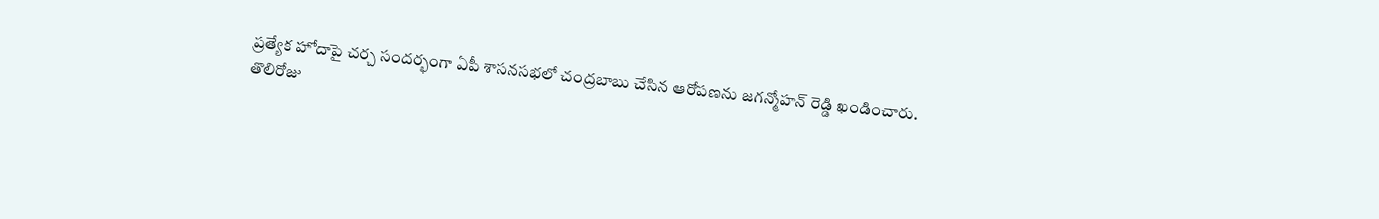ప్రత్యేక హోదాపై చర్చ సందర్భంగా ఏపీ శాసనసభలో చంద్రబాబు చేసిన ఆరోపణను జగన్మోహన్ రెడ్డి ఖండించారు.
తొలిరోజు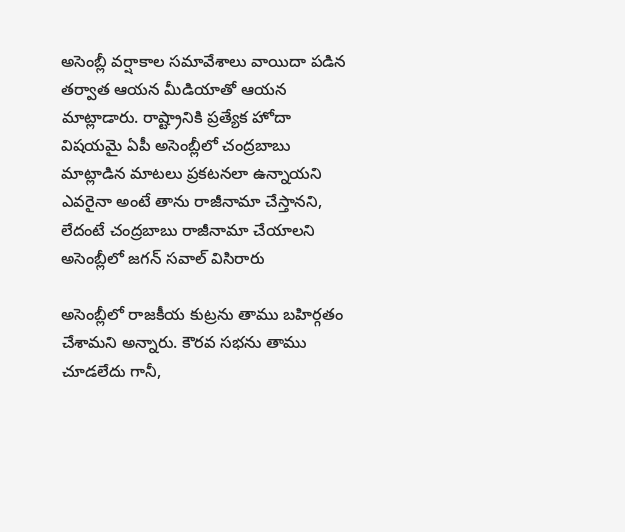అసెంబ్లీ వర్షాకాల సమావేశాలు వాయిదా పడిన తర్వాత ఆయన మీడియాతో ఆయన మాట్లాడారు. రాష్ట్రానికి ప్రత్యేక హోదా విషయమై ఏపీ అసెంబ్లీలో చంద్రబాబు మాట్లాడిన మాటలు ప్రకటనలా ఉన్నాయని ఎవరైనా అంటే తాను రాజీనామా చేస్తానని, లేదంటే చంద్రబాబు రాజీనామా చేయాలని అసెంబ్లీలో జగన్ సవాల్ విసిరారు

అసెంబ్లీలో రాజకీయ కుట్రను తాము బహిర్గతం చేశామని అన్నారు. కౌరవ సభను తాము చూడలేదు గానీ,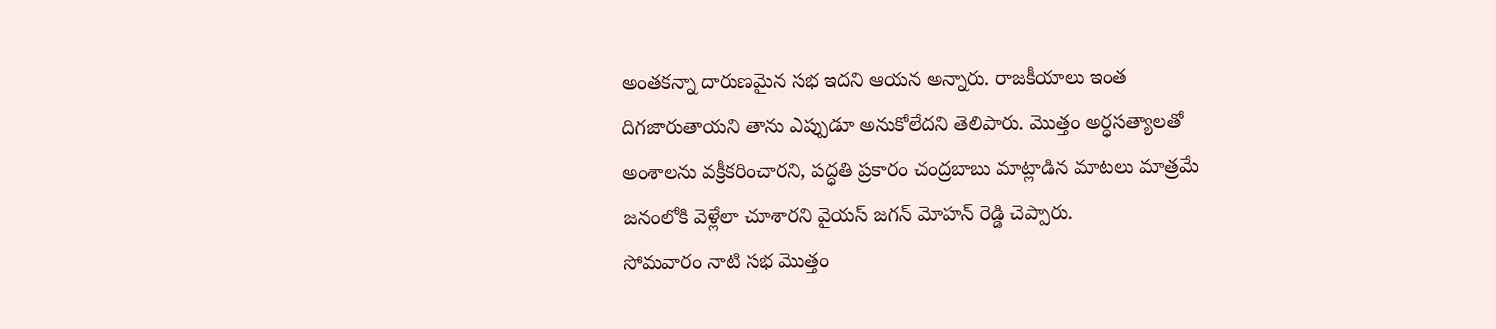అంతకన్నా దారుణమైన సభ ఇదని ఆయన అన్నారు. రాజకీయాలు ఇంత దిగజారుతాయని తాను ఎప్పుడూ అనుకోలేదని తెలిపారు. మొత్తం అర్ధసత్యాలతో అంశాలను వక్రీకరించారని, పద్ధతి ప్రకారం చంద్రబాబు మాట్లాడిన మాటలు మాత్రమే జనంలోకి వెళ్లేలా చూశారని వైయస్ జగన్ మోహన్ రెడ్డి చెప్పారు.
సోమవారం నాటి సభ మొత్తం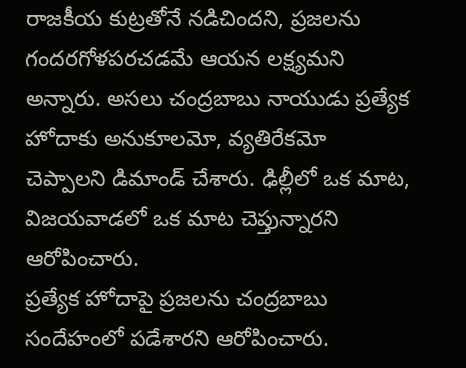రాజకీయ కుట్రతోనే నడిచిందని, ప్రజలను గందరగోళపరచడమే ఆయన లక్ష్యమని అన్నారు. అసలు చంద్రబాబు నాయుడు ప్రత్యేక హోదాకు అనుకూలమో, వ్యతిరేకమో చెప్పాలని డిమాండ్ చేశారు. ఢిల్లీలో ఒక మాట, విజయవాడలో ఒక మాట చెప్తున్నారని ఆరోపించారు.
ప్రత్యేక హోదాపై ప్రజలను చంద్రబాబు సందేహంలో పడేశారని ఆరోపించారు.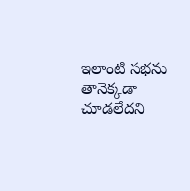ఇలాంటి సభను తానెక్కడా చూడలేదని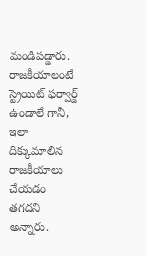మండిపడ్డారు. రాజకీయాలంటే స్ట్రెయిట్ ఫర్వార్డ్ ఉండాలే గానీ, ఇలా దిక్కుమాలిన రాజకీయాలు చేయడం తగదని అన్నారు.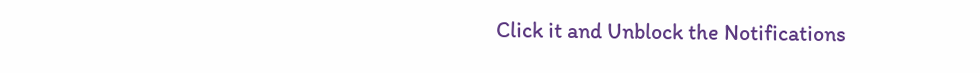Click it and Unblock the Notifications